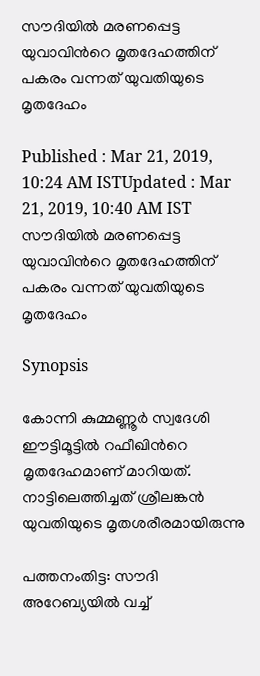സൗദിയില്‍ മരണപ്പെട്ട യുവാവിന്‍റെ മൃതദേഹത്തിന് പകരം വന്നത് യുവതിയുടെ മൃതദേഹം

Published : Mar 21, 2019, 10:24 AM ISTUpdated : Mar 21, 2019, 10:40 AM IST
സൗദിയില്‍ മരണപ്പെട്ട യുവാവിന്‍റെ മൃതദേഹത്തിന് പകരം വന്നത് യുവതിയുടെ മൃതദേഹം

Synopsis

കോന്നി കുമ്മണ്ണൂർ സ്വദേശി ഈട്ടിമൂട്ടിൽ റഫീഖിന്‍റെ മൃതദേഹമാണ് മാറിയത്. നാട്ടിലെത്തിച്ചത് ശ്രീലങ്കൻ യുവതിയുടെ മൃതശരീരമായിരുന്നു

പത്തനംതിട്ട: സൗദി അറേബ്യയില്‍ വച്ച്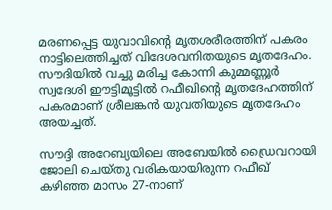മരണപ്പെട്ട യുവാവിന്‍റെ മൃതശരീരത്തിന് പകരം നാട്ടിലെത്തിച്ചത് വിദേശവനിതയുടെ മൃതദേഹം. സൗദിയില്‍ വച്ചു മരിച്ച കോന്നി കുമ്മണ്ണൂർ സ്വദേശി ഈട്ടിമൂട്ടിൽ റഫീഖിന്‍റെ മൃതദേഹത്തിന് പകരമാണ് ശ്രീലങ്കന്‍ യുവതിയുടെ മൃതദേഹം അയച്ചത്.

സൗദ്ദി അറേബ്യയിലെ അബേയില്‍ ഡ്രൈവറായി ജോലി ചെയ്തു വരികയായിരുന്ന റഫീഖ് കഴിഞ്ഞ മാസം 27-നാണ്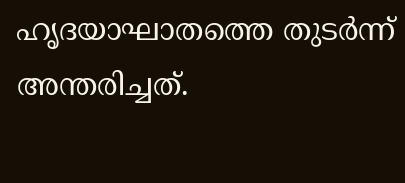ഹൃദയാഘാതത്തെ തുടര്‍ന്ന് അന്തരിച്ചത്.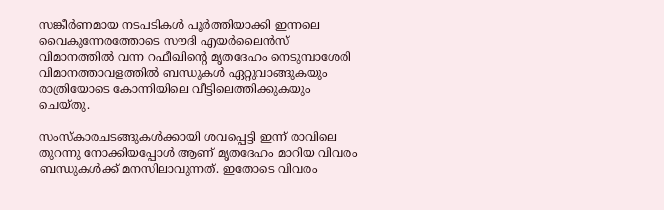സങ്കീര്‍ണമായ നടപടികള്‍ പൂര്‍ത്തിയാക്കി ഇന്നലെ വൈകുന്നേരത്തോടെ സൗദി എയർലൈന്‍സ് വിമാനത്തില്‍ വന്ന റഫീഖിന്‍റെ മൃതദേഹം നെടുമ്പാശേരി വിമാനത്താവളത്തിൽ ബന്ധുകൾ ഏറ്റുവാങ്ങുകയും രാത്രിയോടെ കോന്നിയിലെ വീട്ടിലെത്തിക്കുകയും ചെയ്തു.

സംസ്കാരചടങ്ങുകൾക്കായി ശവപ്പെട്ടി ഇന്ന് രാവിലെ തുറന്നു നോക്കിയപ്പോൾ ആണ് മൃതദേഹം മാറിയ വിവരം ബന്ധുകൾക്ക് മനസിലാവുന്നത്. ഇതോടെ വിവരം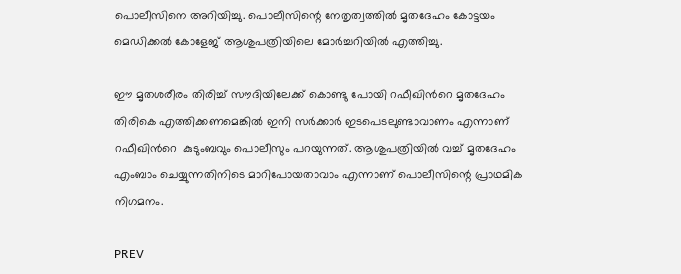പൊലീസിനെ അറിയിച്ചു. പൊലീസിന്റെ നേതൃത്വത്തിൽ മൃതദേഹം കോട്ടയം മെഡിക്കൽ കോളേജ് ആശുപത്രിയിലെ മോർച്ചറിയിൽ എത്തിച്ചു.

ഈ മൃതശരീരം തിരിച്ച് സൗദിയിലേക്ക് കൊണ്ടു പോയി റഫീഖിന്‍റെ മൃതദേഹം തിരികെ എത്തിക്കണമെങ്കില്‍ ഇനി സര്‍ക്കാര്‍ ഇടപെടലുണ്ടാവാണം എന്നാണ് റഫീഖിന്‍റെ  കുടുംബവും പൊലീസും പറയുന്നത്. ആശുപത്രിയിൽ വച്ച് മൃതദേഹം എംബാം ചെയ്യുന്നതിനിടെ മാറിപോയതാവാം എന്നാണ് പൊലീസിന്റെ പ്രാഥമിക നിഗമനം.

PREV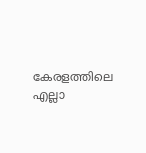കേരളത്തിലെ എല്ലാ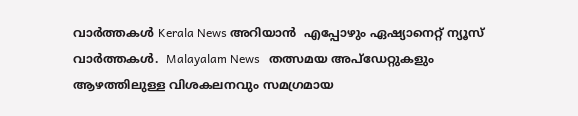വാർത്തകൾ Kerala News അറിയാൻ  എപ്പോഴും ഏഷ്യാനെറ്റ് ന്യൂസ് വാർത്തകൾ.  Malayalam News   തത്സമയ അപ്‌ഡേറ്റുകളും ആഴത്തിലുള്ള വിശകലനവും സമഗ്രമായ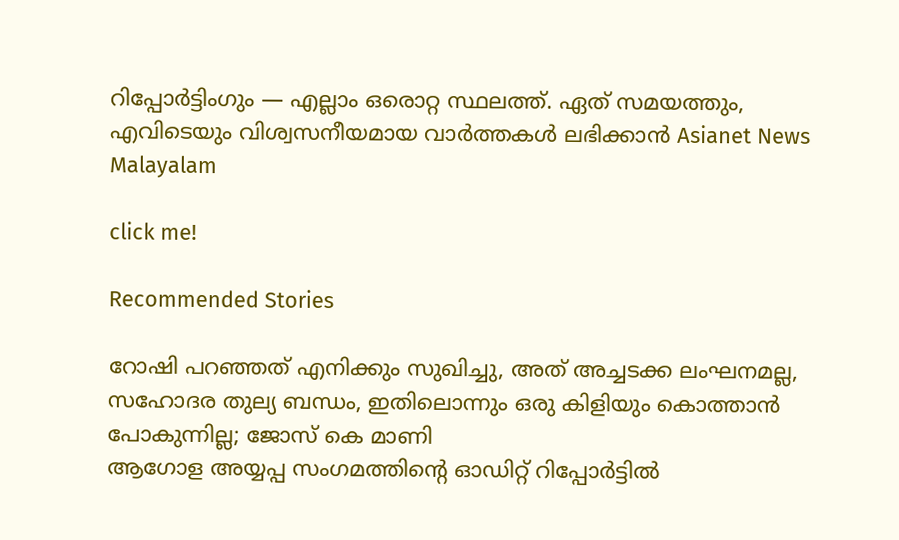റിപ്പോർട്ടിംഗും — എല്ലാം ഒരൊറ്റ സ്ഥലത്ത്. ഏത് സമയത്തും, എവിടെയും വിശ്വസനീയമായ വാർത്തകൾ ലഭിക്കാൻ Asianet News Malayalam

click me!

Recommended Stories

റോഷി പറഞ്ഞത് എനിക്കും സുഖിച്ചു, അത് അച്ചടക്ക ലംഘനമല്ല, സഹോദര തുല്യ ബന്ധം, ഇതിലൊന്നും ഒരു കിളിയും കൊത്താൻ പോകുന്നില്ല; ജോസ് കെ മാണി
ആഗോള അയ്യപ്പ സംഗമത്തിന്‍റെ ഓഡിറ്റ് റിപ്പോർട്ടിൽ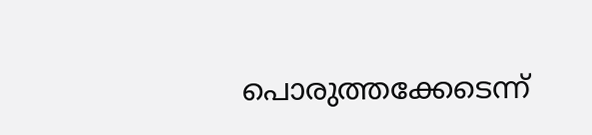പൊരുത്തക്കേടെന്ന്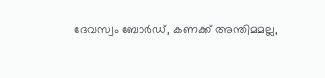ദേവസ്വം ബോർഡ്, കണക്ക് അന്തിമമല്ല,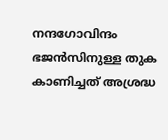നന്ദഗോവിന്ദം ഭജൻസിനുള്ള തുക കാണിച്ചത് അശ്രദ്ധ